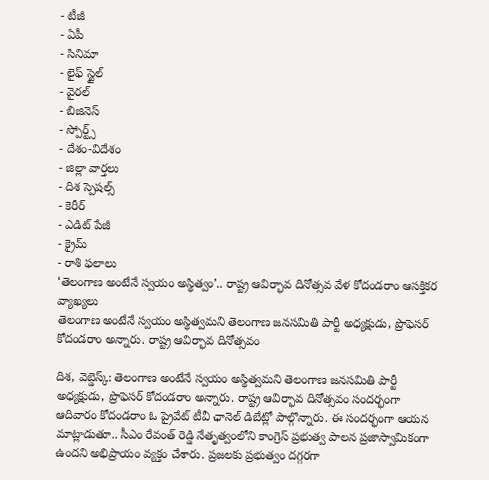- టీజీ
- ఏపీ
- సినిమా
- లైఫ్ స్టైల్
- వైరల్
- బిజినెస్
- స్పోర్ట్స్
- దేశం-విదేశం
- జిల్లా వార్తలు
- దిశ స్పెషల్స్
- కెరీర్
- ఎడిట్ పేజీ
- క్రైమ్
- రాశి ఫలాలు
‘తెలంగాణ అంటేనే స్వయం అస్థిత్వం’.. రాష్ట్ర ఆవిర్భావ దినోత్సవ వేళ కోదండరాం ఆసక్తికర వ్యాఖ్యలు
తెలంగాణ అంటేనే స్వయం అస్థిత్వమని తెలంగాణ జనసమితి పార్టీ అధ్యక్షుడు, ప్రొఫెసర్ కోదండరాం అన్నారు. రాష్ట్ర ఆవిర్భావ దినోత్సవం

దిశ, వెబ్డెస్క్: తెలంగాణ అంటేనే స్వయం అస్థిత్వమని తెలంగాణ జనసమితి పార్టీ అధ్యక్షుడు, ప్రొఫెసర్ కోదండరాం అన్నారు. రాష్ట్ర ఆవిర్భావ దినోత్సవం సందర్భంగా ఆదివారం కోదండరాం ఓ ప్రైవేట్ టీవీ ఛానెల్ డిబేట్లో పాల్గొన్నారు. ఈ సందర్భంగా ఆయన మాట్లాడుతూ.. సీఎం రేవంత్ రెడ్డి నేతృత్వంలోని కాంగ్రెస్ ప్రభుత్వ పాలన ప్రజాస్వామికంగా ఉందని అభిప్రాయం వ్యక్తం చేశారు. ప్రజలకు ప్రభుత్వం దగ్గరగా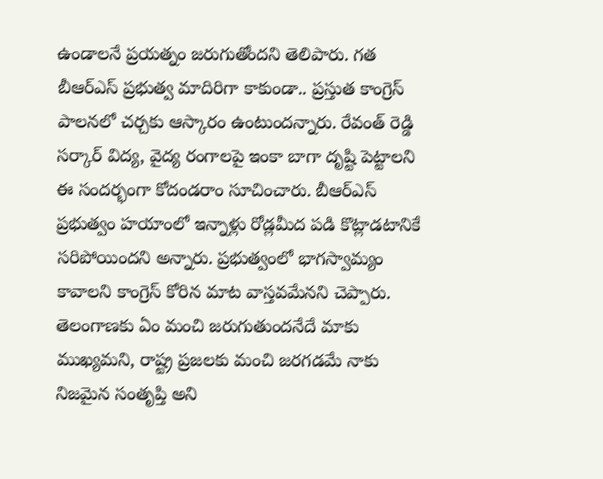ఉండాలనే ప్రయత్నం జరుగుతోందని తెలిపారు. గత బీఆర్ఎస్ ప్రభుత్వ మాదిరిగా కాకుండా.. ప్రస్తుత కాంగ్రెస్ పాలనలో చర్చకు ఆస్కారం ఉంటుందన్నారు. రేవంత్ రెడ్డి సర్కార్ విద్య, వైద్య రంగాలపై ఇంకా బాగా దృష్టి పెట్టాలని ఈ సందర్భంగా కోదండరాం సూచించారు. బీఆర్ఎస్ ప్రభుత్వం హయాంలో ఇన్నాళ్లు రోడ్లమీద పడి కొట్లాడటానికే సరిపోయిందని అన్నారు. ప్రభుత్వంలో భాగస్వామ్యం కావాలని కాంగ్రెస్ కోరిన మాట వాస్తవమేనని చెప్పారు. తెలంగాణకు ఏం మంచి జరుగుతుందనేదే మాకు ముఖ్యమని, రాష్ట్ర ప్రజలకు మంచి జరగడమే నాకు నిజమైన సంతృప్తి అని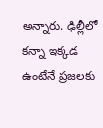అన్నారు. ఢిల్లీలో కన్నా ఇక్కడ ఉంటేనే ప్రజలకు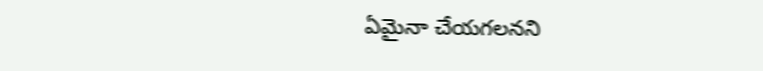ఏమైనా చేయగలనని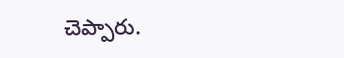చెప్పారు.